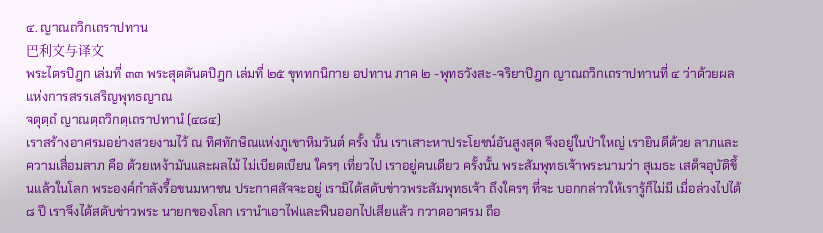๔. ญาณถวิกเถราปทาน
巴利文与译文
พระไตรปิฎก เล่มที่ ๓๓ พระสุตตันตปิฎก เล่มที่ ๒๕ ขุททกนิกาย อปทาน ภาค ๒ -พุทธวังสะ-จริยาปิฎก ญาณถวิกเถราปทานที่ ๔ ว่าด้วยผลแห่งการสรรเสริญพุทธญาณ
จตุตฺถํ ญาณตฺถวิกตฺเถราปทานํ (๔๘๔)
เราสร้างอาศรมอย่างสวยงามไว้ ณ ทิศทักษิณแห่งภูเขาหิมวันต์ ครั้ง นั้น เราเสาะหาประโยชน์อันสูงสุด จึงอยู่ในป่าใหญ่ เรายินดีด้วย ลาภและความเสื่อมลาภ คือ ด้วยเหง้ามันและผลไม้ ไม่เบียดเบียน ใครๆ เที่ยวไป เราอยู่คนเดียว ครั้งนั้น พระสัมพุทธเจ้าพระนามว่า สุเมธะ เสด็จอุบัติขึ้นแล้วในโลก พระองค์กำลังรื้อขนมหาชน ประกาศสัจจะอยู่ เรามิได้สดับข่าวพระสัมพุทธเจ้า ถึงใครๆ ที่จะ บอกกล่าวให้เรารู้ก็ไม่มี เมื่อล่วงไปได้ ๘ ปี เราจึงได้สดับข่าวพระ นายกของโลก เรานำเอาไฟและฟืนออกไปเสียแล้ว กวาดอาศรม ถือ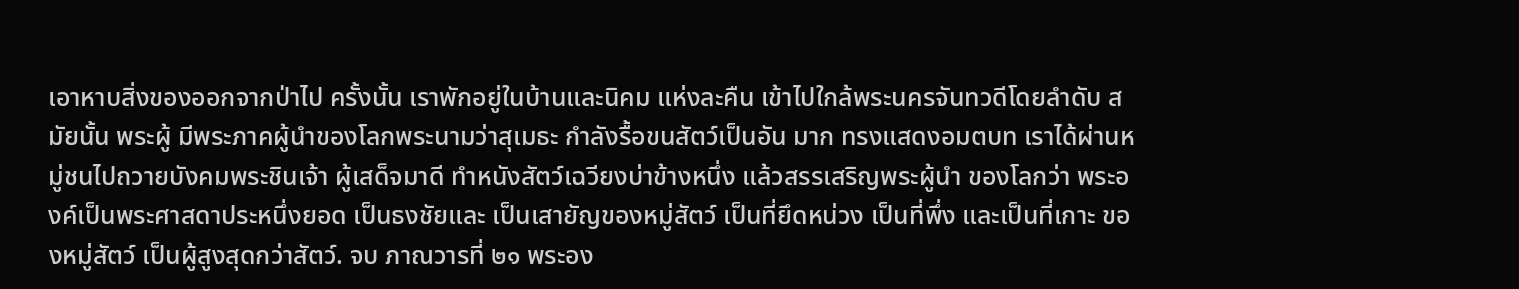เอาหาบสิ่งของออกจากป่าไป ครั้งนั้น เราพักอยู่ในบ้านและนิคม แห่งละคืน เข้าไปใกล้พระนครจันทวดีโดยลำดับ สมัยนั้น พระผู้ มีพระภาคผู้นำของโลกพระนามว่าสุเมธะ กำลังรื้อขนสัตว์เป็นอัน มาก ทรงแสดงอมตบท เราได้ผ่านหมู่ชนไปถวายบังคมพระชินเจ้า ผู้เสด็จมาดี ทำหนังสัตว์เฉวียงบ่าข้างหนึ่ง แล้วสรรเสริญพระผู้นำ ของโลกว่า พระองค์เป็นพระศาสดาประหนึ่งยอด เป็นธงชัยและ เป็นเสายัญของหมู่สัตว์ เป็นที่ยึดหน่วง เป็นที่พึ่ง และเป็นที่เกาะ ของหมู่สัตว์ เป็นผู้สูงสุดกว่าสัตว์. จบ ภาณวารที่ ๒๑ พระอง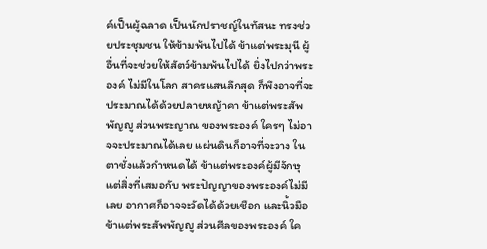ค์เป็นผู้ฉลาด เป็นนักปราชญ์ในทัสนะ ทรงช่วยประชุมชน ให้ข้ามพ้นไปได้ ข้าแต่พระมุนี ผู้อื่นที่จะช่วยให้สัตว์ข้ามพ้นไปได้ ยิ่งไปกว่าพระองค์ ไม่มีในโลก สาครแสนลึกสุด ก็พึงอาจที่จะ ประมาณได้ด้วยปลายหญ้าคา ข้าแต่พระสัพพัญญู ส่วนพระญาณ ของพระองค์ ใครๆ ไม่อาจจะประมาณได้เลย แผ่นดินก็อาจที่จะวาง ในตาชั่งแล้วกำหนดได้ ข้าแต่พระองค์ผู้มีจักษุ แต่สิ่งที่เสมอกับ พระปัญญาของพระองค์ไม่มีเลย อากาศก็อาจจะวัดได้ด้วยเชือก และนิ้วมือ ข้าแต่พระสัพพัญญู ส่วนศีลของพระองค์ ใค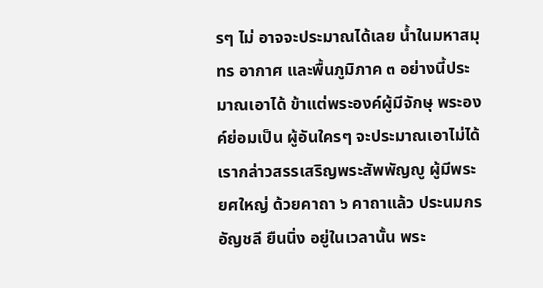รๆ ไม่ อาจจะประมาณได้เลย น้ำในมหาสมุทร อากาศ และพื้นภูมิภาค ๓ อย่างนี้ประมาณเอาได้ ข้าแต่พระองค์ผู้มีจักษุ พระองค์ย่อมเป็น ผู้อันใครๆ จะประมาณเอาไม่ได้ เรากล่าวสรรเสริญพระสัพพัญญู ผู้มีพระยศใหญ่ ด้วยคาถา ๖ คาถาแล้ว ประนมกรอัญชลี ยืนนิ่ง อยู่ในเวลานั้น พระ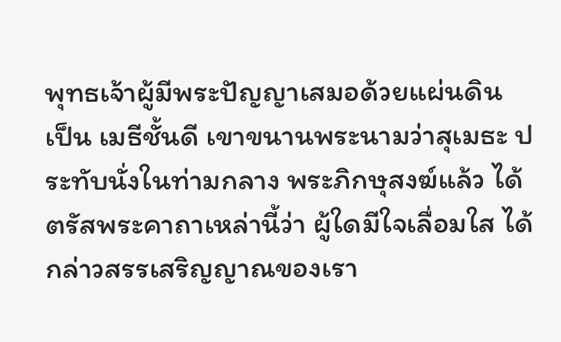พุทธเจ้าผู้มีพระปัญญาเสมอด้วยแผ่นดิน เป็น เมธีชั้นดี เขาขนานพระนามว่าสุเมธะ ประทับนั่งในท่ามกลาง พระภิกษุสงฆ์แล้ว ได้ตรัสพระคาถาเหล่านี้ว่า ผู้ใดมีใจเลื่อมใส ได้กล่าวสรรเสริญญาณของเรา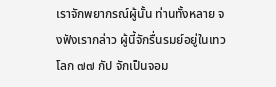เราจักพยากรณ์ผู้นั้น ท่านทั้งหลาย จงฟังเรากล่าว ผู้นี้จักรื่นรมย์อยู่ในเทวโลก ๗๗ กัป จักเป็นจอม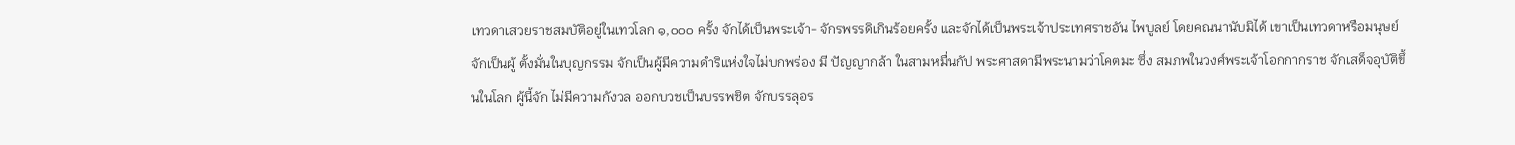เทวดาเสวยราชสมบัติอยู่ในเทวโลก ๑,๐๐๐ ครั้ง จักได้เป็นพระเจ้า- จักรพรรดิเกินร้อยครั้ง และจักได้เป็นพระเจ้าประเทศราชอัน ไพบูลย์ โดยคณนานับมิได้ เขาเป็นเทวดาหรือมนุษย์ จักเป็นผู้ ตั้งมั่นในบุญกรรม จักเป็นผู้มีความดำริแห่งใจไม่บกพร่อง มี ปัญญากล้า ในสามหมื่นกัป พระศาสดามีพระนามว่าโคตมะ ซึ่ง สมภพในวงศ์พระเจ้าโอกกากราช จักเสด็จอุบัติขึ้นในโลก ผู้นี้จัก ไม่มีความกังวล ออกบวชเป็นบรรพชิต จักบรรลุอร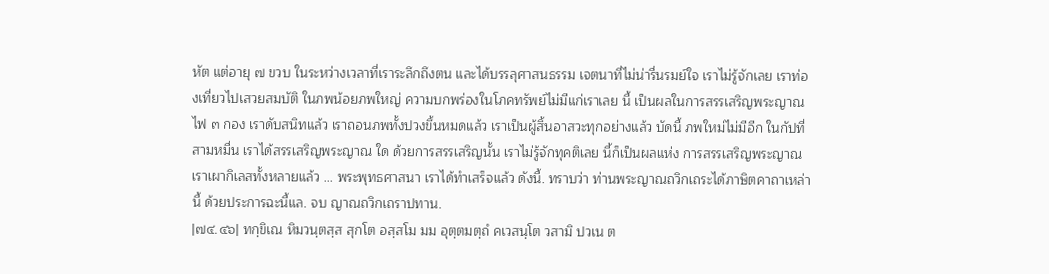หัต แต่อายุ ๗ ขวบ ในระหว่างเวลาที่เราระลึกถึงตน และได้บรรลุศาสนธรรม เจตนาที่ไม่น่ารื่นรมย์ใจ เราไม่รู้จักเลย เราท่องเที่ยวไปเสวยสมบัติ ในภพน้อยภพใหญ่ ความบกพร่องในโภคทรัพย์ไม่มีแก่เราเลย นี้ เป็นผลในการสรรเสริญพระญาณ ไฟ ๓ กอง เราดับสนิทแล้ว เราถอนภพทั้งปวงขึ้นหมดแล้ว เราเป็นผู้สิ้นอาสวะทุกอย่างแล้ว บัดนี้ ภพใหม่ไม่มีอีก ในกัปที่สามหมื่น เราได้สรรเสริญพระญาณ ใด ด้วยการสรรเสริญนั้น เราไม่รู้จักทุคติเลย นี้ก็เป็นผลแห่ง การสรรเสริญพระญาณ เราเผากิเลสทั้งหลายแล้ว ... พระพุทธศาสนา เราได้ทำเสร็จแล้ว ดังนี้. ทราบว่า ท่านพระญาณถวิกเถระได้ภาษิตคาถาเหล่านี้ ด้วยประการฉะนี้แล. จบ ญาณถวิกเถราปทาน.
|๗๔.๔๖| ทกฺขิเณ หิมวนฺตสฺส สุกโต อสฺสโม มม อุตฺตมตฺถํ คเวสนฺโต วสามิ ปวเน ต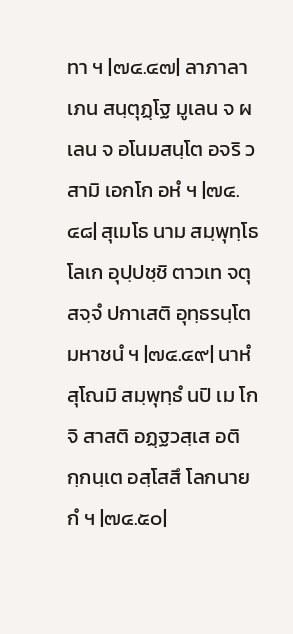ทา ฯ |๗๔.๔๗| ลาภาลาเภน สนฺตุฏฺโฐ มูเลน จ ผเลน จ อโนมสนฺโต อจริ วสามิ เอกโก อหํ ฯ |๗๔.๔๘| สุเมโธ นาม สมฺพุทฺโธ โลเก อุปฺปชฺชิ ตาวเท จตุสจฺจํ ปกาเสติ อุทฺธรนฺโต มหาชนํ ฯ |๗๔.๔๙| นาหํ สุโณมิ สมฺพุทฺธํ นปิ เม โกจิ สาสติ อฏฺฐวสฺเส อติกฺกนฺเต อสฺโสสึ โลกนายกํ ฯ |๗๔.๕๐|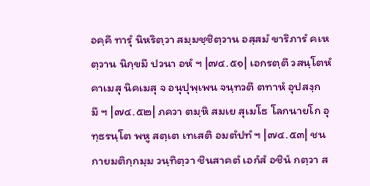อคฺคึ ทารุํ นิหริตฺวา สมฺมชฺชิตฺวาน อสฺสมํ ขาริภารํ คเหตฺวาน นิกฺขมึ ปวนา อหํ ฯ |๗๔.๕๑| เอกรตฺตึ วสนฺโตหํ คาเมสุ นิคเมสุ จ อนุปุพฺเพน จนฺทวตึ ตทาหํ อุปสงฺกมึ ฯ |๗๔.๕๒| ภควา ตมฺหิ สมเย สุเมโธ โลกนายโก อุทฺธรนฺโต พหู สตฺเต เทเสติ อมตํปทํ ฯ |๗๔.๕๓| ชนกายมติกฺกมฺม วนฺทิตฺวา ชินสาคตํ เอกํสํ อชินํ กตฺวา ส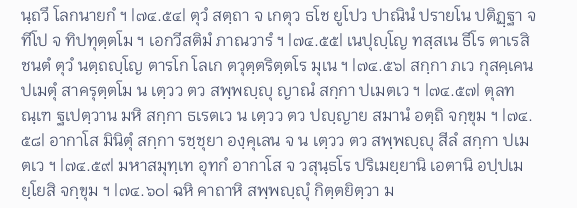นฺถวึ โลกนายกํ ฯ |๗๔.๕๔| ตุวํ สตฺถา จ เกตุว ธโช ยูโปว ปาณินํ ปรายโน ปติฏฺฐา จ ทีโป จ ทิปทุตฺตโม ฯ เอกวีสติมํ ภาณวารํ ฯ |๗๔.๕๕| เนปุญฺโญ ทสฺสเน ธีโร ตาเรสิ ชนตํ ตุวํ นตฺถญฺโญ ตารโก โลเก ตวุตฺตริตฺตโร มุเน ฯ |๗๔.๕๖| สกฺกา ภเว กุสคฺเคน ปเมตุํ สาครุตฺตโม น เตฺวว ตว สพฺพญฺญุ ญาณํ สกฺกา ปเมตเว ฯ |๗๔.๕๗| ตุลทณฺเฑ ฐเปตฺวาน มหิ สกฺกา ธเรตเว น เตฺวว ตว ปญฺญาย สมานํ อตฺถิ จกฺขุม ฯ |๗๔.๕๘| อากาโส มินิตุํ สกฺกา รชฺชุยา องฺคุเลน จ น เตฺวว ตว สพฺพญฺญุ สีลํ สกฺกา ปเมตเว ฯ |๗๔.๕๙| มหาสมุทฺเท อุทกํ อากาโส จ วสุนฺธโร ปริเมยฺยานิ เอตานิ อปฺปเมยฺโยสิ จกฺขุม ฯ |๗๔.๖๐| ฉหิ คาถาหิ สพฺพญฺญุํ กิตฺตยิตฺวา ม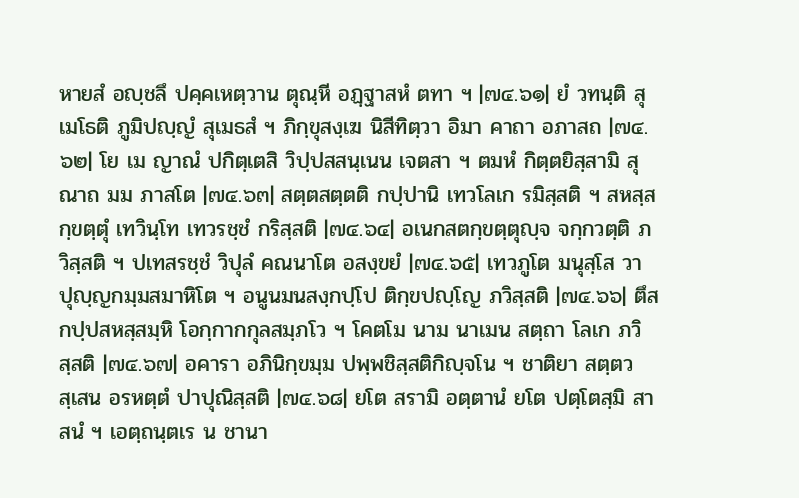หายสํ อญฺชลึ ปคฺคเหตฺวาน ตุณฺหี อฏฺฐาสหํ ตทา ฯ |๗๔.๖๑| ยํ วทนฺติ สุเมโธติ ภูมิปญฺญํ สุเมธสํ ฯ ภิกฺขุสงฺเฆ นิสีทิตฺวา อิมา คาถา อภาสถ |๗๔.๖๒| โย เม ญาณํ ปกิตฺเตสิ วิปฺปสสนฺเนน เจตสา ฯ ตมหํ กิตฺตยิสฺสามิ สุณาถ มม ภาสโต |๗๔.๖๓| สตฺตสตฺตติ กปฺปานิ เทวโลเก รมิสฺสติ ฯ สหสฺสกฺขตฺตุํ เทวินฺโท เทวรชฺชํ กริสฺสติ |๗๔.๖๔| อเนกสตกฺขตฺตุญฺจ จกฺกวตฺติ ภวิสฺสติ ฯ ปเทสรชฺชํ วิปุลํ คณนาโต อสงฺขยํ |๗๔.๖๕| เทวภูโต มนุสฺโส วา ปุญฺญกมฺมสมาหิโต ฯ อนูนมนสงฺกปฺโป ติกฺขปญฺโญ ภวิสฺสติ |๗๔.๖๖| ตึสกปฺปสหสฺสมฺหิ โอกฺกากกุลสมฺภโว ฯ โคตโม นาม นาเมน สตฺถา โลเก ภวิสฺสติ |๗๔.๖๗| อคารา อภินิกฺขมฺม ปพฺพชิสฺสติกิญฺจโน ฯ ชาติยา สตฺตวสฺเสน อรหตฺตํ ปาปุณิสฺสติ |๗๔.๖๘| ยโต สรามิ อตฺตานํ ยโต ปตฺโตสฺมิ สาสนํ ฯ เอตฺถนฺตเร น ชานา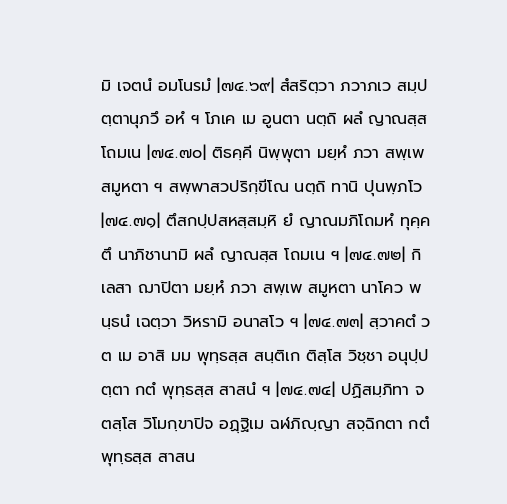มิ เจตนํ อมโนรมํ |๗๔.๖๙| สํสริตฺวา ภวาภเว สมฺปตฺตานุภวึ อหํ ฯ โภเค เม อูนตา นตฺถิ ผลํ ญาณสฺส โถมเน |๗๔.๗๐| ติธคฺคี นิพฺพุตา มยฺหํ ภวา สพฺเพ สมูหตา ฯ สพฺพาสวปริกฺขีโณ นตฺถิ ทานิ ปุนพฺภโว |๗๔.๗๑| ตึสกปฺปสหสฺสมฺหิ ยํ ญาณมภิโถมหํ ทุคฺคตึ นาภิชานามิ ผลํ ญาณสฺส โถมเน ฯ |๗๔.๗๒| กิเลสา ฌาปิตา มยฺหํ ภวา สพฺเพ สมูหตา นาโคว พนฺธนํ เฉตฺวา วิหรามิ อนาสโว ฯ |๗๔.๗๓| สฺวาคตํ วต เม อาสิ มม พุทฺธสฺส สนฺติเก ติสฺโส วิชฺชา อนุปฺปตฺตา กตํ พุทฺธสฺส สาสนํ ฯ |๗๔.๗๔| ปฏิสมฺภิทา จตสฺโส วิโมกฺขาปิจ อฏฺฐิเม ฉฬภิญฺญา สจฺฉิกตา กตํ พุทฺธสฺส สาสน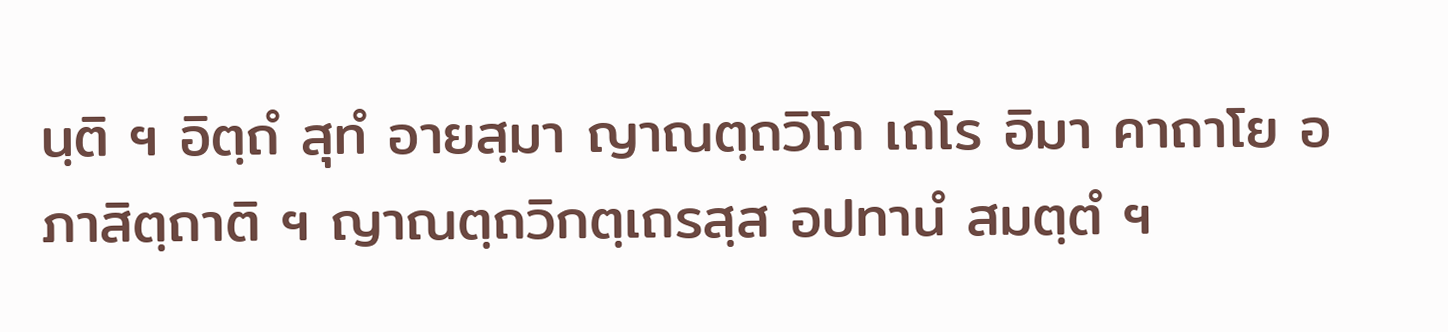นฺติ ฯ อิตฺถํ สุทํ อายสฺมา ญาณตฺถวิโก เถโร อิมา คาถาโย อภาสิตฺถาติ ฯ ญาณตฺถวิกตฺเถรสฺส อปทานํ สมตฺตํ ฯ